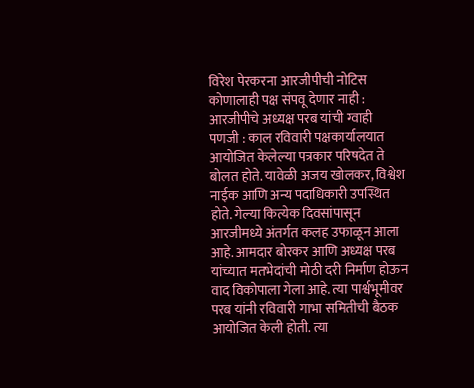विरेश पेरकरना आरजीपीची नोटिस
कोणालाही पक्ष संपवू देणार नाही : आरजीपीचे अध्यक्ष परब यांची ग्वाही
पणजी : काल रविवारी पक्षकार्यालयात आयोजित केलेल्या पत्रकार परिषदेत ते बोलत होते. यावेळी अजय खोलकर, विश्वेश नाईक आणि अन्य पदाधिकारी उपस्थित होते. गेल्या कित्येक दिवसांपासून आरजीमध्ये अंतर्गत कलह उफाळून आला आहे. आमदार बोरकर आणि अध्यक्ष परब यांच्यात मतभेदांची मोठी दरी निर्माण होऊन वाद विकोपाला गेला आहे. त्या पार्श्वभूमीवर परब यांनी रविवारी गाभा समितीची बैठक आयोजित केली होती. त्या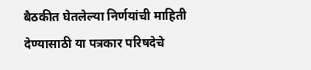बैठकीत घेतलेल्या निर्णयांची माहिती देण्यासाठी या पत्रकार परिषदेचे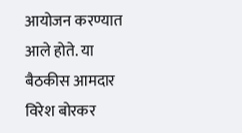आयोजन करण्यात आले होते. या बैठकीस आमदार विरेश बोरकर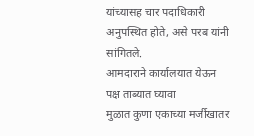यांच्यासह चार पदाधिकारी अनुपस्थित होते, असे परब यांनी सांगितले.
आमदाराने कार्यालयात येऊन पक्ष ताब्यात घ्यावा
मुळात कुणा एकाच्या मर्जीखातर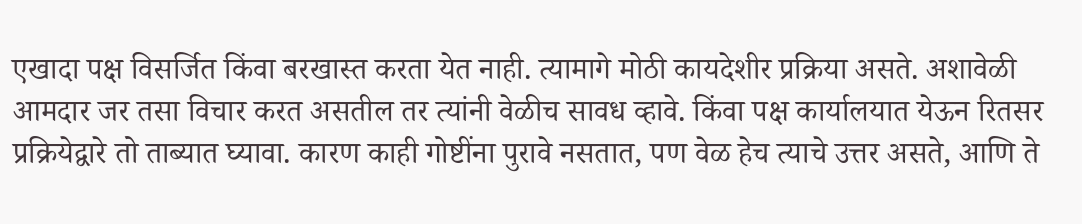एखादा पक्ष विसर्जित किंवा बरखास्त करता येत नाही. त्यामागे मोठी कायदेशीर प्रक्रिया असते. अशावेळी आमदार जर तसा विचार करत असतील तर त्यांनी वेळीच सावध व्हावे. किंवा पक्ष कार्यालयात येऊन रितसर प्रक्रियेद्वारे तो ताब्यात घ्यावा. कारण काही गोष्टींना पुरावे नसतात, पण वेळ हेच त्याचे उत्तर असते, आणि ते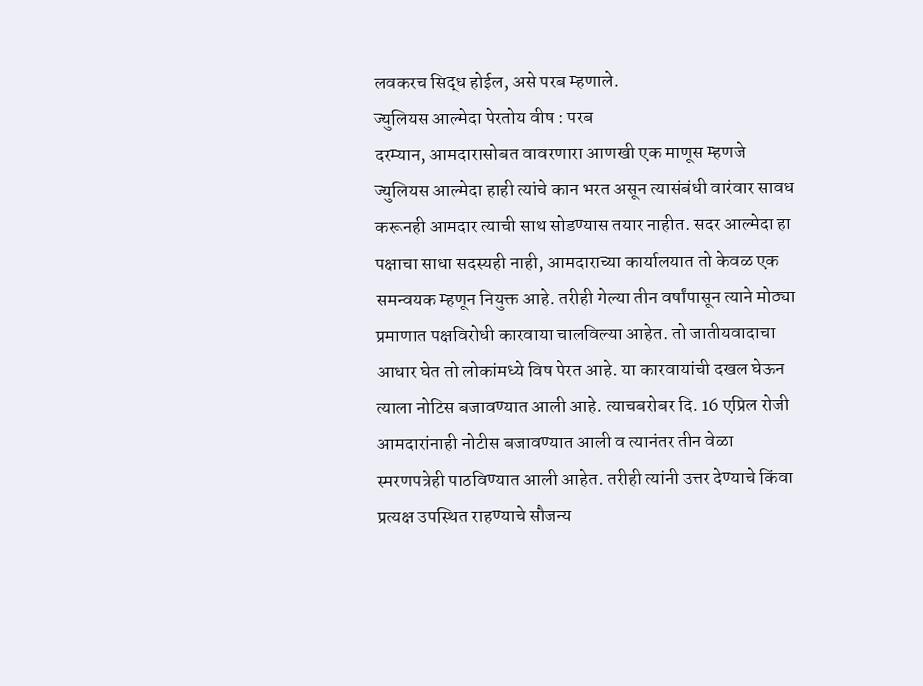लवकरच सिद्ध होईल, असे परब म्हणाले.
ज्युलियस आल्मेदा पेरतोय वीष : परब
दरम्यान, आमदारासोबत वावरणारा आणखी एक माणूस म्हणजे ज्युलियस आल्मेदा हाही त्यांचे कान भरत असून त्यासंबंधी वारंवार सावध करूनही आमदार त्याची साथ सोडण्यास तयार नाहीत. सदर आल्मेदा हा पक्षाचा साधा सदस्यही नाही, आमदाराच्या कार्यालयात तो केवळ एक समन्वयक म्हणून नियुक्त आहे. तरीही गेल्या तीन वर्षांपासून त्याने मोठ्या प्रमाणात पक्षविरोधी कारवाया चालविल्या आहेत. तो जातीयवादाचा आधार घेत तो लोकांमध्ये विष पेरत आहे. या कारवायांची दखल घेऊन त्याला नोटिस बजावण्यात आली आहे. त्याचबरोबर दि. 16 एप्रिल रोजी आमदारांनाही नोटीस बजावण्यात आली व त्यानंतर तीन वेळा स्मरणपत्रेही पाठविण्यात आली आहेत. तरीही त्यांनी उत्तर देण्याचे किंवा प्रत्यक्ष उपस्थित राहण्याचे सौजन्य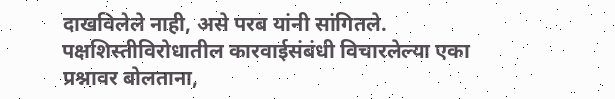दाखविलेले नाही, असे परब यांनी सांगितले. पक्षशिस्तीविरोधातील कारवाईसंबंधी विचारलेल्या एका प्रश्नावर बोलताना,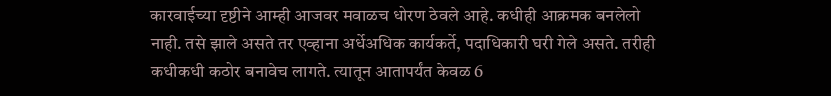कारवाईच्या दृष्टीने आम्ही आजवर मवाळच धोरण ठेवले आहे. कधीही आक्रमक बनलेलो नाही. तसे झाले असते तर एव्हाना अर्धेअधिक कार्यकर्ते, पदाधिकारी घरी गेले असते. तरीही कधीकधी कठोर बनावेच लागते. त्यातून आतापर्यंत केवळ 6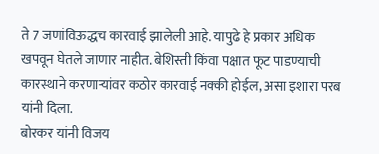ते 7 जणांविऊद्धच कारवाई झालेली आहे. यापुढे हे प्रकार अधिक खपवून घेतले जाणार नाहीत. बेशिस्ती किंवा पक्षात फूट पाडण्याची कारस्थाने करणाऱ्यांवर कठोर कारवाई नक्की होईल, असा इशारा परब यांनी दिला.
बोरकर यांनी विजय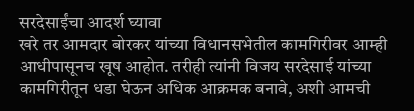सरदेसाईंचा आदर्श घ्यावा
खरे तर आमदार बोरकर यांच्या विधानसभेतील कामगिरीवर आम्ही आधीपासूनच खूष आहोत. तरीही त्यांनी विजय सरदेसाई यांच्या कामगिरीतून धडा घेऊन अधिक आक्रमक बनावे, अशी आमची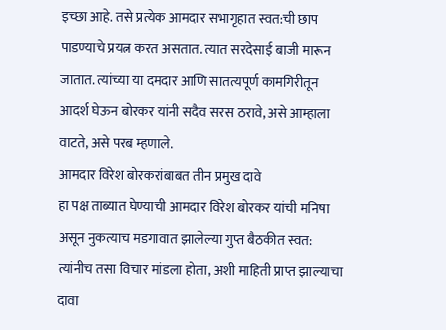इच्छा आहे. तसे प्रत्येक आमदार सभागृहात स्वत:ची छाप पाडण्याचे प्रयत्न करत असतात. त्यात सरदेसाई बाजी मारून जातात. त्यांच्या या दमदार आणि सातत्यपूर्ण कामगिरीतून आदर्श घेऊन बोरकर यांनी सदैव सरस ठरावे, असे आम्हाला वाटते, असे परब म्हणाले.
आमदार विरेश बोरकरांबाबत तीन प्रमुख दावे
हा पक्ष ताब्यात घेण्याची आमदार विरेश बोरकर यांची मनिषा असून नुकत्याच मडगावात झालेल्या गुप्त बैठकीत स्वत: त्यांनीच तसा विचार मांडला होता, अशी माहिती प्राप्त झाल्याचा दावा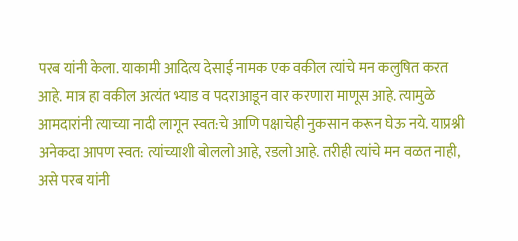परब यांनी केला. याकामी आदित्य देसाई नामक एक वकील त्यांचे मन कलुषित करत आहे. मात्र हा वकील अत्यंत भ्याड व पदराआडून वार करणारा माणूस आहे. त्यामुळे आमदारांनी त्याच्या नादी लागून स्वत:चे आणि पक्षाचेही नुकसान करून घेऊ नये. याप्रश्नी अनेकदा आपण स्वत: त्यांच्याशी बोललो आहे, रडलो आहे. तरीही त्यांचे मन वळत नाही, असे परब यांनी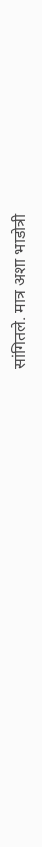सांगितले. मात्र अशा भाडोत्री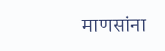माणसांना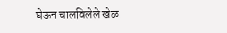घेऊन चालविलेले खेळ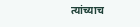त्यांच्याच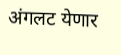अंगलट येणार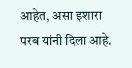आहेत, असा इशारा परब यांनी दिला आहे.